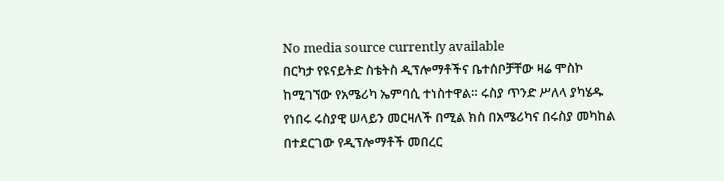No media source currently available
በርካታ የዩናይትድ ስቴትስ ዲፕሎማቶችና ቤተሰቦቻቸው ዛሬ ሞስኮ ከሚገኘው የአሜሪካ ኤምባሲ ተነስተዋል። ሩስያ ጥንድ ሥለላ ያካሄዱ የነበሩ ሩስያዊ ሠላይን መርዛለች በሚል ክስ በአሜሪካና በሩስያ መካከል በተደርገው የዲፕሎማቶች መበረር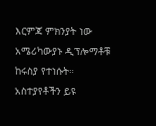እርምጃ ምክንያት ነው አሜሪካውያኑ ዲፕሎማቶቹ ከሩስያ የተነሱት።
አስተያየቶችን ይዩ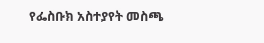የፌስቡክ አስተያየት መስጫ